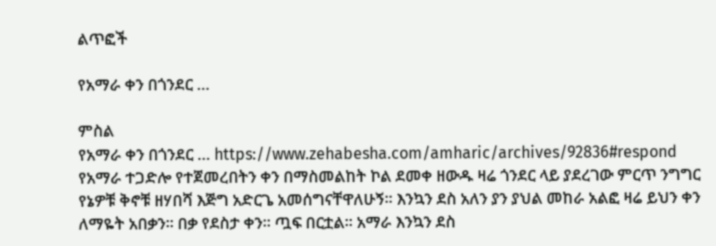ልጥፎች

የአማራ ቀን በጎንደር …

ምስል
የአማራ ቀን በጎንደር … https://www.zehabesha.com/amharic/archives/92836#respond የአማራ ተጋድሎ የተጀመረበትን ቀን በማስመልከት ኮል ደመቀ ዘውዱ ዛሬ ጎንደር ላይ ያደረገው ምርጥ ንግግር የኔዎቹ ቅኖቹ ዘሃበሻ እጅግ አድርጌ አመሰግናቸዋለሁኝ። እንኳን ደስ አለን ያን ያህል መከራ አልፎ ዛሬ ይህን ቀን ለማዬት አበቃን። በቃ የደስታ ቀን። ጧፍ በርቷል። አማራ እንኳን ደስ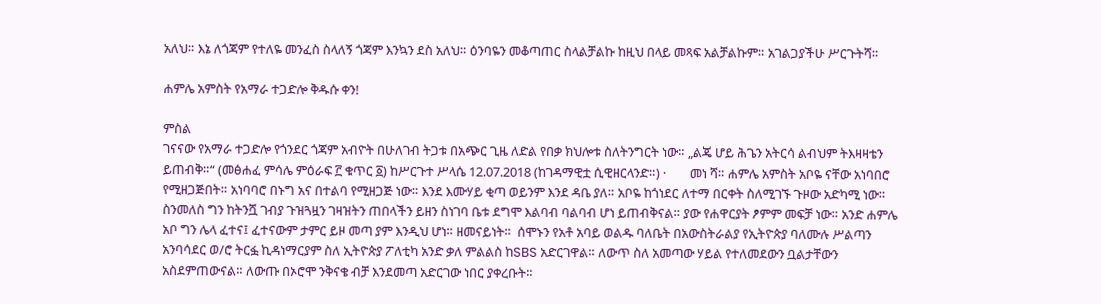አለህ። እኔ ለጎጃም የተለዬ መንፈስ ስላለኝ ጎጃም እንኳን ደስ አለህ። ዕንባዬን መቆጣጠር ስላልቻልኩ ከዚህ በላይ መጻፍ አልቻልኩም። አገልጋያችሁ ሥርጉትሻ።

ሐምሌ አምስት የአማራ ተጋድሎ ቅዱሱ ቀን!

ምስል
ገናናው የአማራ ተጋድሎ የጎንደር ጎጃም አብዮት በሁለገብ ትጋቱ በአጭር ጊዜ ለድል የበቃ ክህሎቱ ስለትንግርት ነው። „ልጄ ሆይ ሕጌን አትርሳ ልብህም ትእዛዛቴን ይጠብቅ።“ (መፅሐፈ ምሳሌ ምዕራፍ ፫ ቁጥር ፩) ከሥርጉተ ሥላሴ 12.07.2018 (ከገዳማዊቷ ሲዊዘርላንድ።) ·        መነ ሻ። ሐምሌ አምስት አቦዬ ናቸው አነባበሮ የሚዘጋጅበት። አነባባሮ በኑግ አና በተልባ የሚዘጋጅ ነው። እንደ እሙሃይ ቂጣ ወይንም እንደ ዳቤ ያለ። አቦዬ ከጎነደር ለተማ በርቀት ስለሚገኙ ጉዞው አድካሚ ነው። ስንመለስ ግን ከትንሿ ገብያ ጉዝጓዟን ገዛዝትን ጠበላችን ይዘን ስነገባ ቤቱ ደግሞ እልባብ ባልባብ ሆነ ይጠብቅናል። ያው የሐዋርያት ፆምም መፍቻ ነው። አንድ ሐምሌ አቦ ግን ሌላ ፈተና፤ ፈተናውም ታምር ይዞ መጣ ያም እንዲህ ሆነ። ዘመናይነት።  ሰሞኑን የአቶ አባይ ወልዱ ባለቤት በአውስትራልያ የኢትዮጵያ ባለሙሉ ሥልጣን አንባሳደር ወ/ሮ ትርፏ ኪዳነማርያም ስለ ኢትዮጵያ ፖለቲካ አንድ ቃለ ምልልስ ከSBS አድርገዋል። ለውጥ ስለ አመጣው ሃይል የተለመደውን ቧልታቸውን አስደምጠውናል። ለውጡ በኦሮሞ ንቅናቄ ብቻ እንደመጣ አድርገው ነበር ያቀረቡት።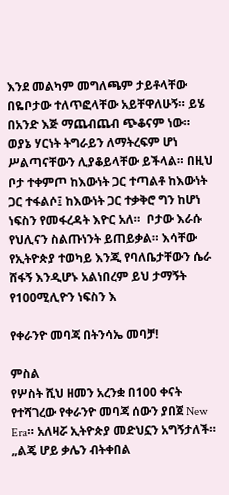እንደ መልካም መግለጫም ታይቶላቸው በዬቦታው ተለጥፎላቸው አይቸዋለሁኝ። ይሄ በአንድ እጅ ማጨብጨብ ጭቆናም ነው።  ወያኔ ሃርነት ትግራይን ለማትረፍም ሆነ ሥልጣናቸውን ሊያቆይላቸው ይችላል። በዚህ ቦታ ተቀምጦ ከእውነት ጋር ተጣልቶ ከእውነት ጋር ተፋልሶ፤ ከእውነት ጋር ተቃቅሮ ግን ከሆነ ነፍስን የመፋረዳት እዮር አለ።  ቦታው እራሱ የህሊናን ስልጡነንት ይጠይቃል። እሳቸው የኢትዮጵያ ተወካይ እንጂ የባለቤታቸውን ሴራ ሸፋኝ እንዲሆኑ አልነበረም ይህ ታማኝት የ100ሚሊዮን ነፍስን እ

የቀራንዮ መባጃ በትንሳኤ መባቻ!

ምስል
የሦስት ሺህ ዘመን አረንቋ በ100 ቀናት የተሻገረው የቀራንዮ መባጃ ሰውን ያበጀ New Era። አለዛሯ ኢትዮጵያ መድህኗን አግኝታለች። „ልጄ ሆይ ቃሌን ብትቀበል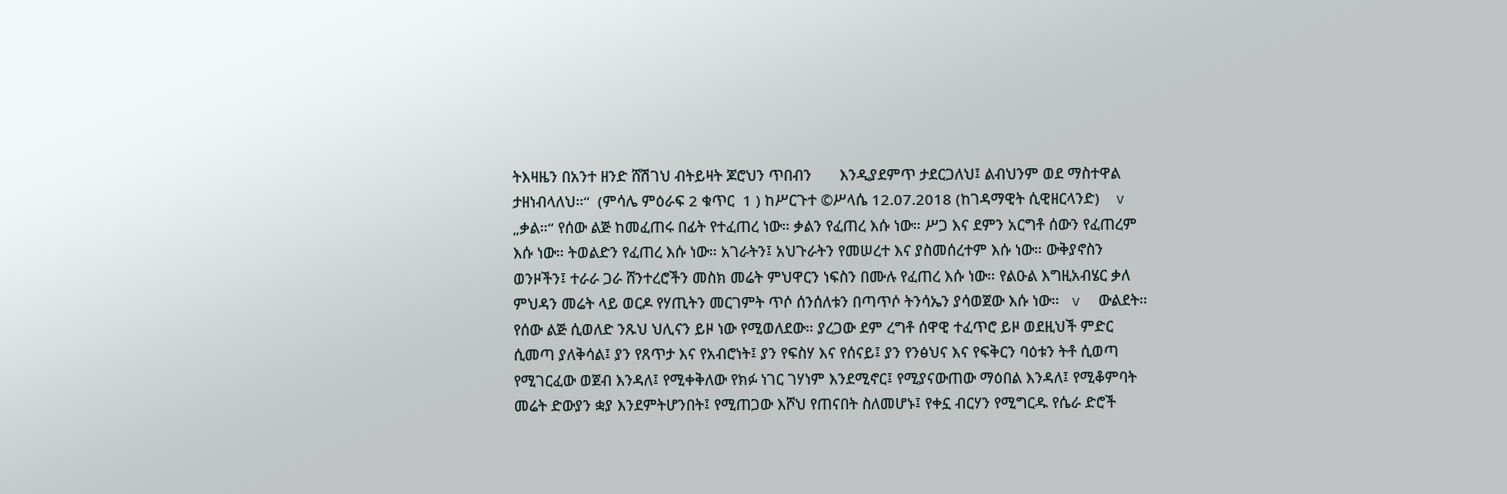ትእዛዜን በአንተ ዘንድ ሸሽገህ ብትይዛት ጆሮህን ጥበብን       እንዲያደምጥ ታደርጋለህ፤ ልብህንም ወደ ማስተዋል ታዘነብላለህ።“  (ምሳሌ ምዕራፍ 2 ቁጥር  1 ) ከሥርጉተ ©ሥላሴ 12.07.2018 (ከገዳማዊት ሲዊዘርላንድ)    v  „ቃል።“ የሰው ልጅ ከመፈጠሩ በፊት የተፈጠረ ነው። ቃልን የፈጠረ እሱ ነው። ሥጋ እና ደምን አርግቶ ሰውን የፈጠረም እሱ ነው። ትወልድን የፈጠረ እሱ ነው። አገራትን፤ አህጉራትን የመሠረተ እና ያስመሰረተም እሱ ነው። ውቅያኖስን ወንዞችን፤ ተራራ ጋራ ሸንተረሮችን መስክ መሬት ምህዋርን ነፍስን በሙሉ የፈጠረ እሱ ነው። የልዑል እግዚአብሄር ቃለ ምህዳን መሬት ላይ ወርዶ የሃጢትን መርገምት ጥሶ ሰንሰለቱን በጣጥሶ ትንሳኤን ያሳወጀው እሱ ነው።   v  ውልደት። የሰው ልጅ ሲወለድ ንጹህ ህሊናን ይዞ ነው የሚወለደው። ያረጋው ደም ረግቶ ሰዋዊ ተፈጥሮ ይዞ ወደዚህች ምድር ሲመጣ ያለቅሳል፤ ያን የጸጥታ እና የአብሮነት፤ ያን የፍስሃ እና የሰናይ፤ ያን የንፅህና እና የፍቅርን ባዕቱን ትቶ ሲወጣ የሚገርፈው ወጀብ እንዳለ፤ የሚቀቅለው የክፉ ነገር ገሃነም እንደሚኖር፤ የሚያናውጠው ማዕበል እንዳለ፤ የሚቆምባት መሬት ድውያን ቋያ እንደምትሆንበት፤ የሚጠጋው እሾህ የጠናበት ስለመሆኑ፤ የቀኗ ብርሃን የሚግርዱ የሴራ ድሮች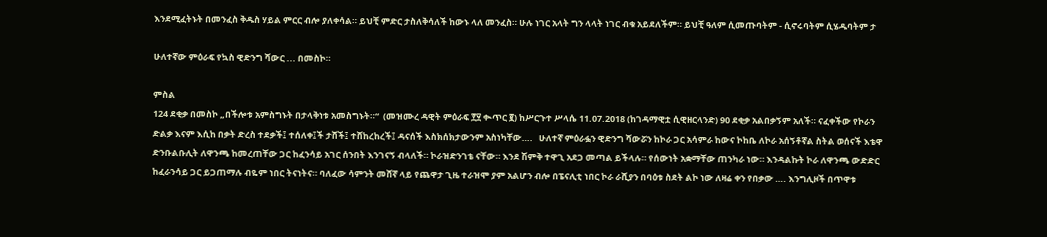እንደሚፈትኑት በመንፈስ ቅዱስ ሃይል ምርር ብሎ ያለቀሳል። ይህቺ ምድር ታስለቅሳለች ከውኑ ላለ መንፈስ። ሁሉ ነገር አላት ግን ላላት ነገር ብቁ አይደለችም። ይህቺ ዓለም ሲመጡባትም - ሲኖሩባትም ሲሄዱባትም ታ

ሁለተኛው ምዕራፍ የኳስ ዊድንግ ሻውር ... በመስኮ።

ምስል
124 ደቂቃ በመስኮ „በችሎቱ አምስግኑት በታላቅነቱ አመስግኑት።“  (መዝሙረ ዳዊት ምዕራፍ ፻፶ ቊጥር ፪) ከሥርጉተ ሥላሴ 11.07.2018 (ከገዳማዊቷ ሲዊዘርላንድ) 90 ደቂቃ አልበቃኝም አለች። ናፈቀችው የኮራን ድልቃ እናም እሲከ በቃት ድረስ ተደቃች፤ ተሰለቀ፤ች ታሸች፤ ተሸከረከረች፤ ዳናሰች እስክሰክታውንም አስነካቸው….   ሁለተኛ ምዕራፏን ዊድንግ ሻውሯን ከኮራ ጋር አሳምራ ከውና ኮከቤ ለኮራ አሰኝቶኛል ስትል ወሰናች እቴዋ ድንቡልቡሊት ለዋንጫ ከመረጠቸው ጋር ከፈንሳይ አገር ሰንበት እንገናኝ ብላለች። ኮራዝድንገቴ ናቸው። እንደ ሽምቅ ተዋጊ አደጋ መጣል ይችላሉ። የሰውነት አቋማቸው ጠንካራ ነው። እንዳልኩት ኮራ ለዋንጫ ውድድር ከፈራንሳይ ጋር ይጋጠማሉ ብዬም ነበር ትናነትና። ባለፈው ሳምንት መሸኛ ላይ የጨዋታ ጊዜ ተራዝሞ ያም አልሆን ብሎ በፔናሊቲ ነበር ኮራ ራሺያን በባዕቱ ስደት ልኮ ነው ለዛሬ ቀን የበቃው …. እንግሊዞች በጥዋቱ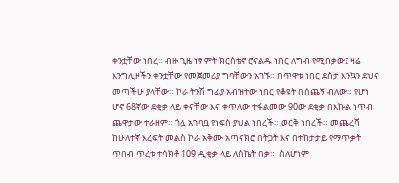ቀንቷቸው ነበረ። ብዙ ጊዜ ነፃ ምት ክርስቴኖ ሮናልዱ ነበር ለግብ የሚበቃው፤ ዛሬ እንግሊዞችን ቀንቷቸው የመጀመሪያ ግባቸውን አገኙ። በጥዋቱ ነበር ደስታ እንኳን ደህና መጣችሁ ያላቸው። ኮራ ትንሽ ግፊያ አብዝተው ነበር የቆዩት በሰጨኝ ብለው። የሆነ ሆኖ 68ኛው ደቂቃ ላይ ቀናቸው እና ቀጥለው ተፋልመው 90ው ደቂቃ በእኩል ነጥብ ጨዋታው ተራዘም። ጎሏ አገባቧ የነፍስ ያህል ነበረች። ወርቅ ነበረች። መጨረሻ ከሁለተኛ እረፍት መልስ ኮራ አቅሙ አጣናክሮ በትጋት እና በተከታታይ የማጥቃት ጥበብ ጥረቱ ተሳክቶ 109 ዲቂቃ ላይ ለስኬት በቃ።  ስለሆነም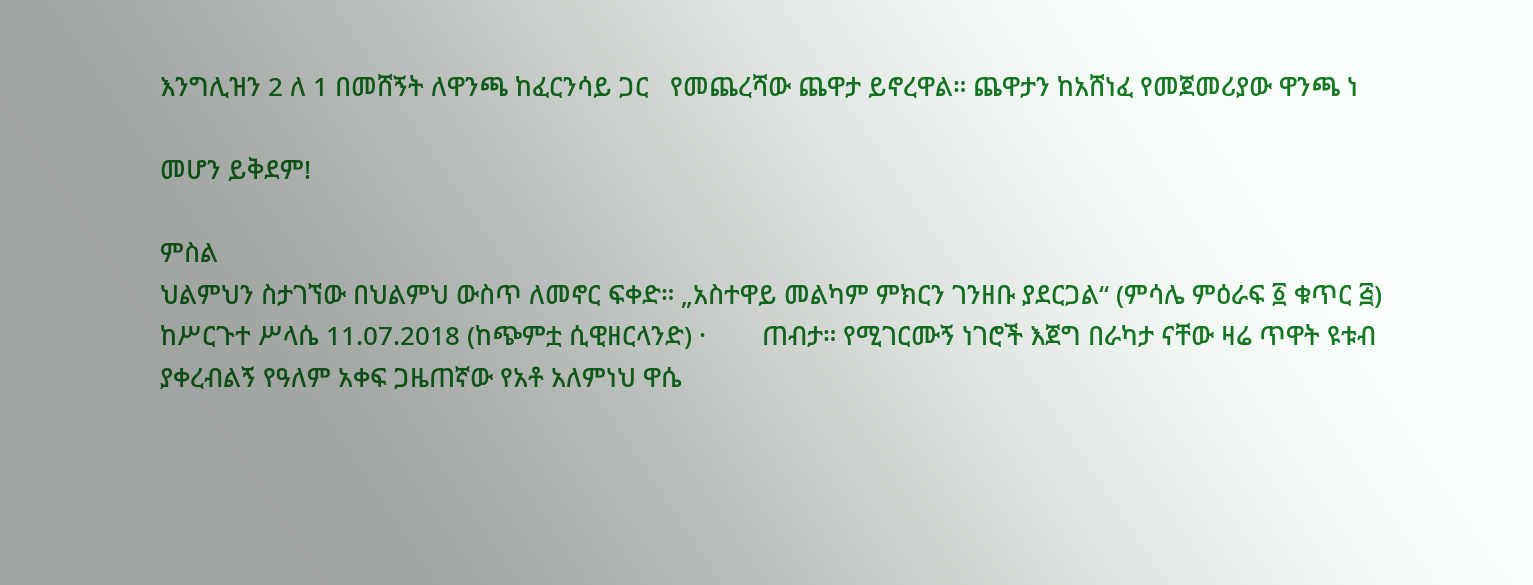እንግሊዝን 2 ለ 1 በመሸኝት ለዋንጫ ከፈርንሳይ ጋር   የመጨረሻው ጨዋታ ይኖረዋል። ጨዋታን ከአሸነፈ የመጀመሪያው ዋንጫ ነ

መሆን ይቅደም!

ምስል
ህልምህን ስታገኘው በህልምህ ውስጥ ለመኖር ፍቀድ። „አስተዋይ መልካም ምክርን ገንዘቡ ያደርጋል“ (ምሳሌ ምዕራፍ ፩ ቁጥር ፭) ከሥርጉተ ሥላሴ 11.07.2018 (ከጭምቷ ሲዊዘርላንድ) ·        ጠብታ። የሚገርሙኝ ነገሮች እጀግ በራካታ ናቸው ዛሬ ጥዋት ዩቱብ ያቀረብልኝ የዓለም አቀፍ ጋዜጠኛው የአቶ አለምነህ ዋሴ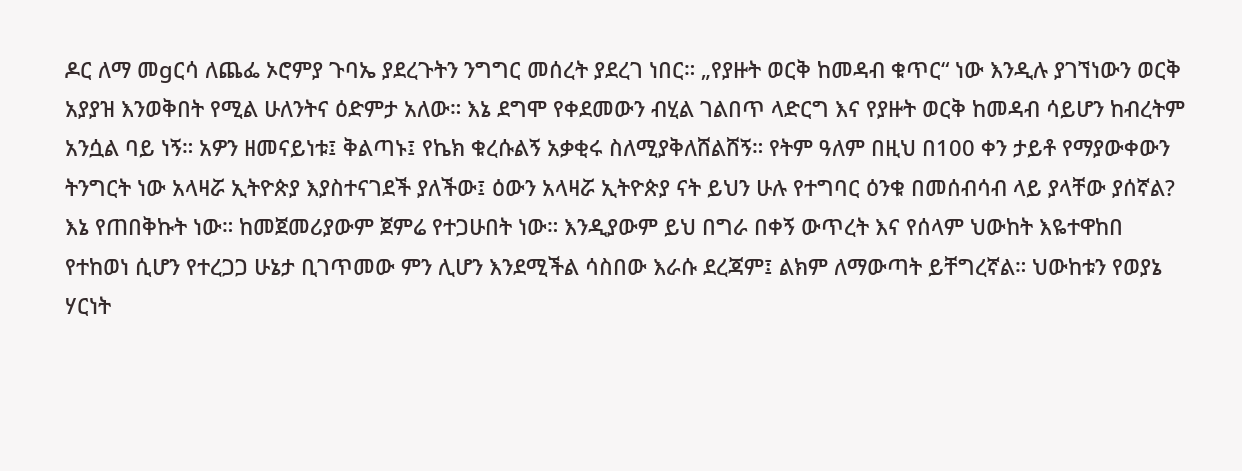ዶር ለማ መgርሳ ለጨፌ ኦሮምያ ጉባኤ ያደረጉትን ንግግር መሰረት ያደረገ ነበር። „የያዙት ወርቅ ከመዳብ ቁጥር“ ነው እንዲሉ ያገኘነውን ወርቅ አያያዝ እንወቅበት የሚል ሁለንትና ዕድምታ አለው። እኔ ደግሞ የቀደመውን ብሂል ገልበጥ ላድርግ እና የያዙት ወርቅ ከመዳብ ሳይሆን ከብረትም አንሷል ባይ ነኝ። አዎን ዘመናይነቱ፤ ቅልጣኑ፤ የኬክ ቁረሱልኝ አቃቂሩ ስለሚያቅለሸልሸኝ። የትም ዓለም በዚህ በ100 ቀን ታይቶ የማያውቀውን ትንግርት ነው አላዛሯ ኢትዮጵያ እያስተናገደች ያለችው፤ ዕውን አላዛሯ ኢትዮጵያ ናት ይህን ሁሉ የተግባር ዕንቁ በመሰብሳብ ላይ ያላቸው ያሰኛል? እኔ የጠበቅኩት ነው። ከመጀመሪያውም ጀምሬ የተጋሁበት ነው። እንዲያውም ይህ በግራ በቀኝ ውጥረት እና የሰላም ህውከት እዬተዋከበ የተከወነ ሲሆን የተረጋጋ ሁኔታ ቢገጥመው ምን ሊሆን እንደሚችል ሳስበው እራሱ ደረጃም፤ ልክም ለማውጣት ይቸግረኛል። ህውከቱን የወያኔ ሃርነት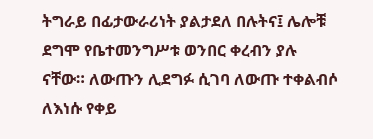ትግራይ በፊታውራሪነት ያልታደለ በሉትና፤ ሌሎቹ ደግሞ የቤተመንግሥቱ ወንበር ቀረብን ያሉ ናቸው። ለውጡን ሊደግፉ ሲገባ ለውጡ ተቀልብሶ ለእነሱ የቀይ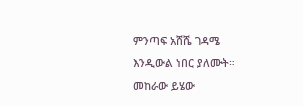ምንጣፍ አሸሼ ገዳሜ እንዲውል ነበር ያለሙት። መከራው ይሄው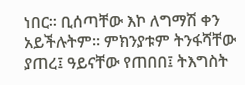ነበር። ቢሰጣቸው እኮ ለግማሽ ቀን አይችሉትም። ምክንያቱም ትንፋሻቸው ያጠረ፤ ዓይናቸው የጠበበ፤ ትእግስት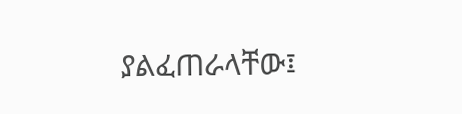ያልፈጠራላቸው፤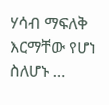ሃሳብ ማፍለቅ እርማቸው የሆነ ስለሆኑ …